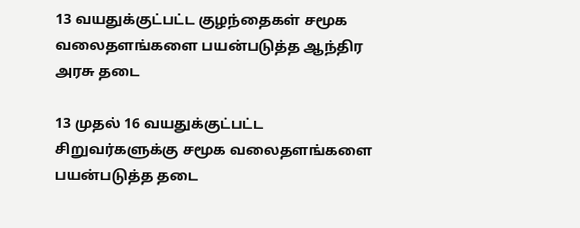13 வயதுக்குட்பட்ட குழந்தைகள் சமூக வலைதளங்களை பயன்படுத்த ஆந்திர அரசு தடை

13 முதல் 16 வயதுக்குட்பட்ட சிறுவர்களுக்கு சமூக வலைதளங்களை பயன்படுத்த தடை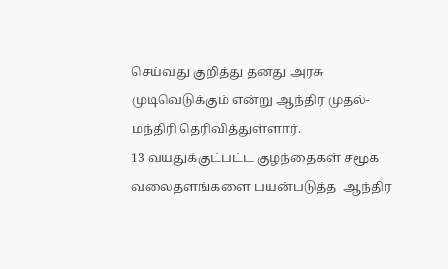செய்வது குறித்து தனது அரசு முடிவெடுக்கும் என்று ஆந்திர முதல்- மந்திரி தெரிவித்துள்ளார்.
13 வயதுக்குட்பட்ட குழந்தைகள் சமூக வலைதளங்களை பயன்படுத்த  ஆந்திர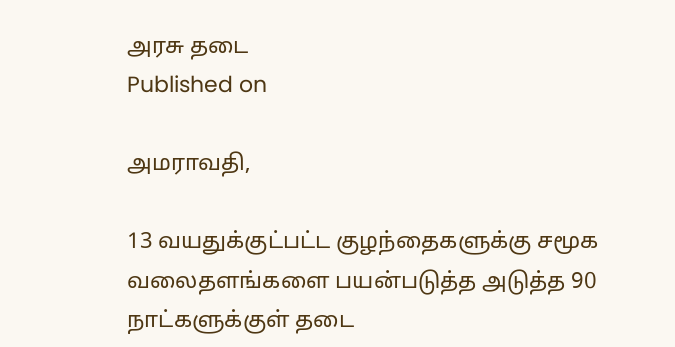அரசு தடை
Published on

அமராவதி,

13 வயதுக்குட்பட்ட குழந்தைகளுக்கு சமூக வலைதளங்களை பயன்படுத்த அடுத்த 90 நாட்களுக்குள் தடை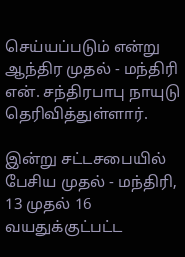செய்யப்படும் என்று ஆந்திர முதல் - மந்திரி என். சந்திரபாபு நாயுடு தெரிவித்துள்ளார்.

இன்று சட்டசபையில் பேசிய முதல் - மந்திரி, 13 முதல் 16 வயதுக்குட்பட்ட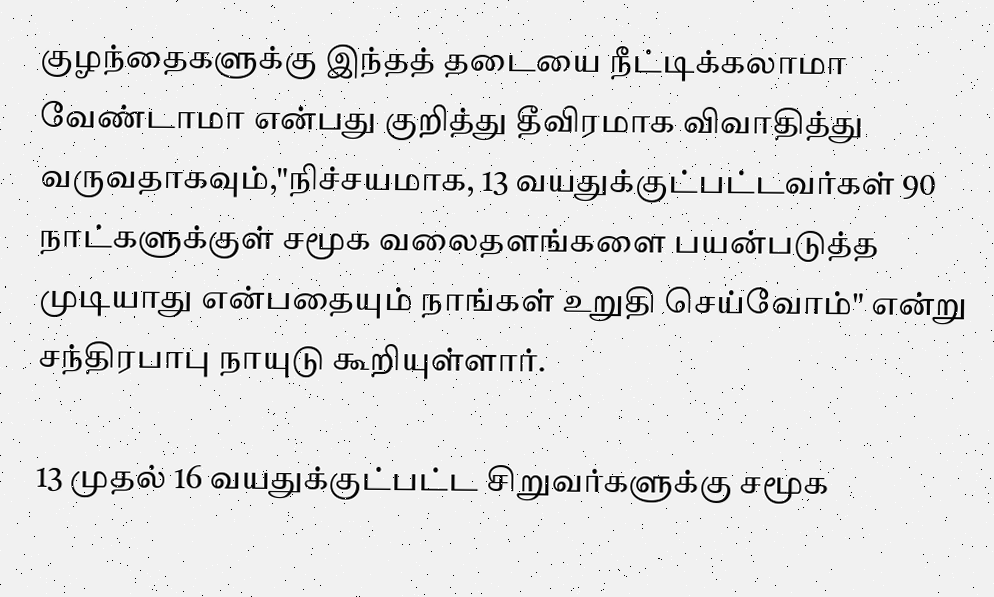குழந்தைகளுக்கு இந்தத் தடையை நீட்டிக்கலாமா வேண்டாமா என்பது குறித்து தீவிரமாக விவாதித்து வருவதாகவும்,"நிச்சயமாக, 13 வயதுக்குட்பட்டவர்கள் 90 நாட்களுக்குள் சமூக வலைதளங்களை பயன்படுத்த முடியாது என்பதையும் நாங்கள் உறுதி செய்வோம்" என்று சந்திரபாபு நாயுடு கூறியுள்ளார்.

13 முதல் 16 வயதுக்குட்பட்ட சிறுவர்களுக்கு சமூக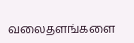வலைதளங்களை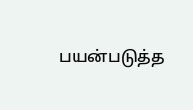பயன்படுத்த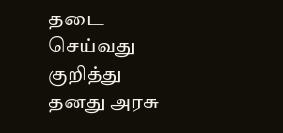தடை செய்வது குறித்து தனது அரசு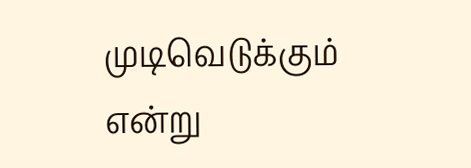முடிவெடுக்கும் என்று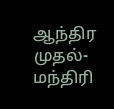ஆந்திர முதல்- மந்திரி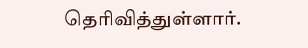தெரிவித்துள்ளார்.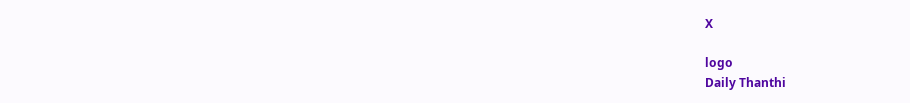X

logo
Daily Thanthi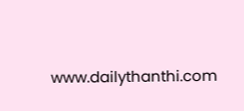www.dailythanthi.com